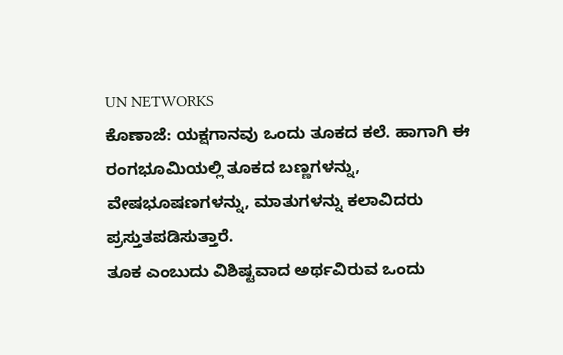UN NETWORKS
ಕೊಣಾಜೆ: ಯಕ್ಷಗಾನವು ಒಂದು ತೂಕದ ಕಲೆ. ಹಾಗಾಗಿ ಈ ರಂಗಭೂಮಿಯಲ್ಲಿ ತೂಕದ ಬಣ್ಣಗಳನ್ನು, ವೇಷಭೂಷಣಗಳನ್ನು, ಮಾತುಗಳನ್ನು ಕಲಾವಿದರು ಪ್ರಸ್ತುತಪಡಿಸುತ್ತಾರೆ.
ತೂಕ ಎಂಬುದು ವಿಶಿಷ್ಟವಾದ ಅರ್ಥವಿರುವ ಒಂದು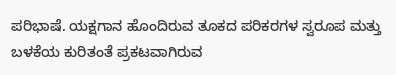ಪರಿಭಾಷೆ. ಯಕ್ಷಗಾನ ಹೊಂದಿರುವ ತೂಕದ ಪರಿಕರಗಳ ಸ್ವರೂಪ ಮತ್ತು ಬಳಕೆಯ ಕುರಿತಂತೆ ಪ್ರಕಟವಾಗಿರುವ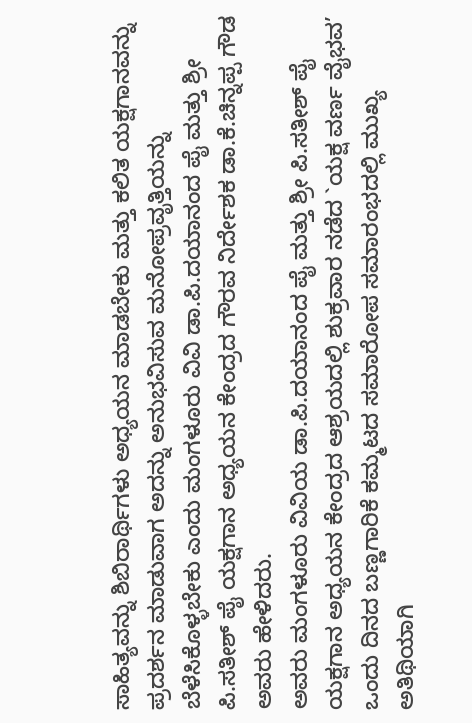ಸಾಹಿತ್ಯವನ್ನು ಶಿಬಿರಾರ್ಥಿಗಳು ಅಧ್ಯಯನ ಮಾಡಬೇಕು ಮತ್ತು ಕಲಿತ ಯಕ್ಷಗಾನವನ್ನು ಪ್ರದರ್ಶನ ಮಾಡುವಾಗ ಅದನ್ನು ಅನುಭವಿಸುವ ಮನೋಪ್ರವೃತ್ತಿಯನ್ನು ಬೆಳೆಸಿಕೊಳ್ಳಬೇಕು ಎಂದು ಮಂಗಳೂರು ವಿವಿ ಡಾ.ಪಿ.ದಯಾನಂದ ಪೈ ಮತ್ತು ಶ್ರೀ ಪಿ.ಸತೀಶ್ ಪೈ ಯಕ್ಷಗಾನ ಅಧ್ಯಯನ ಕೇಂದ್ರದ ಗೌರವ ನಿರ್ದೇಶಕ ಡಾ.ಕೆ.ಚಿನ್ನಪ್ಪ ಗೌಡ ಅವರು ಹೇಳಿದರು.
ಅವರು ಮಂಗಳೂರು ವಿವಿಯ ಡಾ.ಪಿ.ದಯಾನಂದ ಪೈ ಮತ್ತು ಶ್ರೀ ಪಿ.ಸತೀಶ್ ಪೈ ಯಕ್ಷಗಾನ ಅಧ್ಯಯನ ಕೇಂದ್ರದ ಆಶ್ರಯದಲ್ಲಿ ಶುಕ್ರವಾರ ನಡೆದ `ಯಕ್ಷ ವರ್ಣ ವೈಭವ’ ಒಂದು ದಿನದ ಬಣ್ಣಗಾರಿಕೆ ಕಮ್ಮಟದ ಸಮಾರೋಪ ಸಮಾರಂಭದಲ್ಲಿ ಮುಖ್ಯ ಅತಿಥಿಯಾಗಿ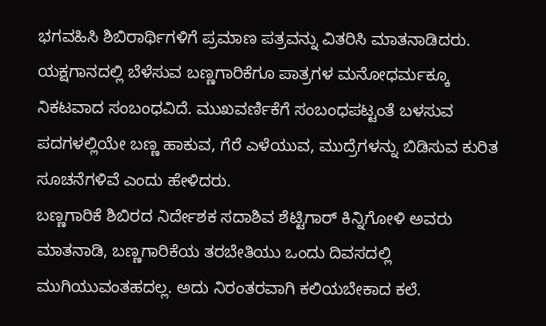ಭಗವಹಿಸಿ ಶಿಬಿರಾರ್ಥಿಗಳಿಗೆ ಪ್ರಮಾಣ ಪತ್ರವನ್ನು ವಿತರಿಸಿ ಮಾತನಾಡಿದರು.
ಯಕ್ಷಗಾನದಲ್ಲಿ ಬೆಳೆಸುವ ಬಣ್ಣಗಾರಿಕೆಗೂ ಪಾತ್ರಗಳ ಮನೋಧರ್ಮಕ್ಕೂ ನಿಕಟವಾದ ಸಂಬಂಧವಿದೆ. ಮುಖವರ್ಣಿಕೆಗೆ ಸಂಬಂಧಪಟ್ಟಂತೆ ಬಳಸುವ ಪದಗಳಲ್ಲಿಯೇ ಬಣ್ಣ ಹಾಕುವ, ಗೆರೆ ಎಳೆಯುವ, ಮುದ್ರೆಗಳನ್ನು ಬಿಡಿಸುವ ಕುರಿತ ಸೂಚನೆಗಳಿವೆ ಎಂದು ಹೇಳಿದರು.
ಬಣ್ಣಗಾರಿಕೆ ಶಿಬಿರದ ನಿರ್ದೇಶಕ ಸದಾಶಿವ ಶೆಟ್ಟಿಗಾರ್ ಕಿನ್ನಿಗೋಳಿ ಅವರು ಮಾತನಾಡಿ, ಬಣ್ಣಗಾರಿಕೆಯ ತರಬೇತಿಯು ಒಂದು ದಿವಸದಲ್ಲಿ ಮುಗಿಯುವಂತಹದಲ್ಲ. ಅದು ನಿರಂತರವಾಗಿ ಕಲಿಯಬೇಕಾದ ಕಲೆ.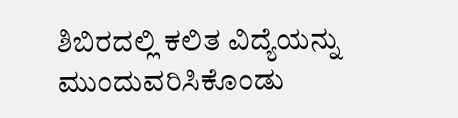ಶಿಬಿರದಲ್ಲಿ ಕಲಿತ ವಿದ್ಯೆಯನ್ನು ಮುಂದುವರಿಸಿಕೊಂಡು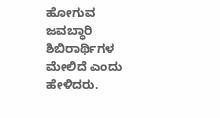ಹೋಗುವ ಜವಬ್ಧಾರಿ ಶಿಬಿರಾರ್ಥಿಗಳ ಮೇಲಿದೆ ಎಂದು ಹೇಳಿದರು.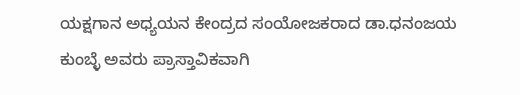ಯಕ್ಷಗಾನ ಅಧ್ಯಯನ ಕೇಂದ್ರದ ಸಂಯೋಜಕರಾದ ಡಾ.ಧನಂಜಯ ಕುಂಬ್ಳೆ ಅವರು ಪ್ರಾಸ್ತಾವಿಕವಾಗಿ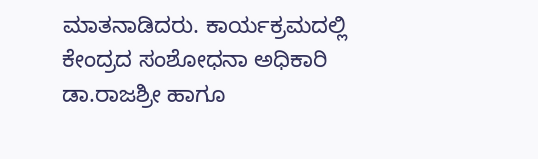ಮಾತನಾಡಿದರು. ಕಾರ್ಯಕ್ರಮದಲ್ಲಿ ಕೇಂದ್ರದ ಸಂಶೋಧನಾ ಅಧಿಕಾರಿ ಡಾ.ರಾಜಶ್ರೀ ಹಾಗೂ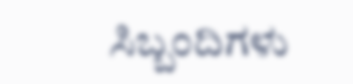ಸಿಬ್ಬಂದಿಗಳು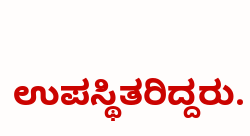ಉಪಸ್ಥಿತರಿದ್ದರು.